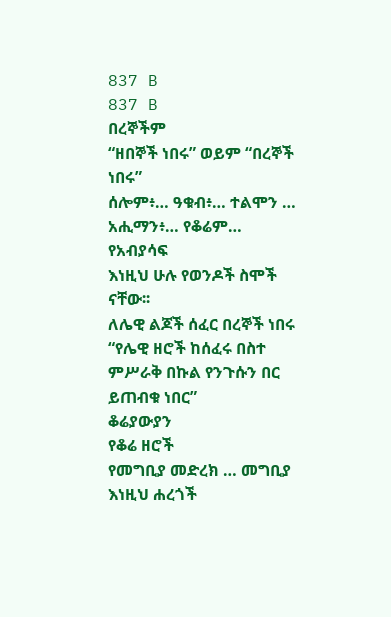837 B
837 B
በረኞችም
“ዘበኞች ነበሩ” ወይም “በረኞች ነበሩ”
ሰሎም፥… ዓቁብ፥… ተልሞን … አሒማን፥… የቆሬም… የአብያሳፍ
እነዚህ ሁሉ የወንዶች ስሞች ናቸው፡፡
ለሌዊ ልጆች ሰፈር በረኞች ነበሩ
“የሌዊ ዘሮች ከሰፈሩ በስተ ምሥራቅ በኩል የንጉሱን በር ይጠብቁ ነበር”
ቆሬያውያን
የቆሬ ዘሮች
የመግቢያ መድረክ … መግቢያ
እነዚህ ሐረጎች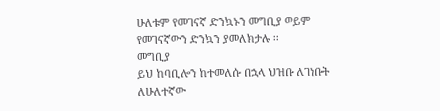ሁለቱም የመገናኛ ድንኳኑን መግቢያ ወይም የመገናኛውን ድንኳን ያመለክታሉ ፡፡
መግቢያ
ይህ ከባቢሎን ከተመለሱ በኋላ ህዝቡ ለገነቡት ለሁለተኛው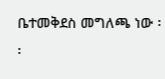ቤተመቅደስ መግለጫ ነው ፡፡